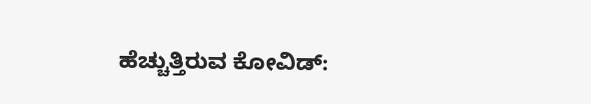ಹೆಚ್ಚುತ್ತಿರುವ ಕೋವಿಡ್: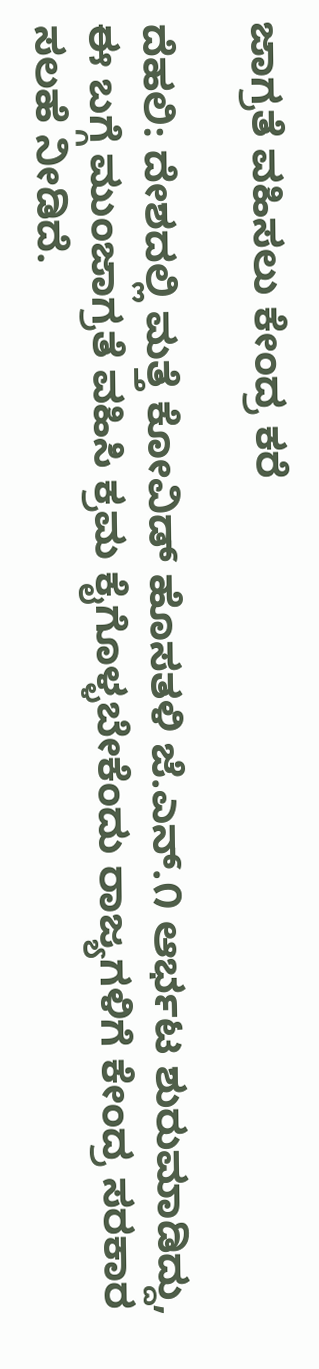ಜಾಗ್ರತೆ ವಹಿಸಲು ಕೇಂದ್ರ ಕರೆ

ದೆಹಲಿ: ದೇಶದಲ್ಲಿ ಮತ್ತೆ ಕೋವಿಡ್ ಹೊಸತಳಿ ಜೆ.ಎನ್.೧ ಆರ್ಭಟ ಶುರುಮಾಡಿದ್ದು, ಈ ಬಗ್ಗೆ ಮುಂಜಾಗ್ರತೆ ವಹಿಸಿ ಕ್ರಮ ಕೈಗೊಳ್ಳಬೇಕೆಂದು ರಾಜ್ಯಗಳಿಗೆ ಕೇಂದ್ರ ಸರಕಾರ ಸಲಹೆ ನೀಡಿದೆ.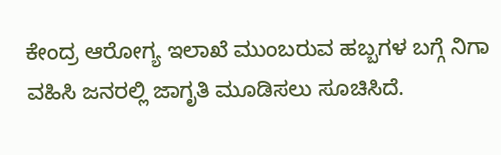ಕೇಂದ್ರ ಆರೋಗ್ಯ ಇಲಾಖೆ ಮುಂಬರುವ ಹಬ್ಬಗಳ ಬಗ್ಗೆ ನಿಗಾ ವಹಿಸಿ ಜನರಲ್ಲಿ ಜಾಗೃತಿ ಮೂಡಿಸಲು ಸೂಚಿಸಿದೆ.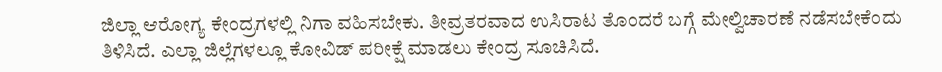ಜಿಲ್ಲಾ ಆರೋಗ್ಯ ಕೇಂದ್ರಗಳಲ್ಲಿ ನಿಗಾ ವಹಿಸಬೇಕು. ತೀವ್ರತರವಾದ ಉಸಿರಾಟ ತೊಂದರೆ ಬಗ್ಗೆ ಮೇಲ್ವಿಚಾರಣೆ ನಡೆಸಬೇಕೆಂದು ತಿಳಿಸಿದೆ. ಎಲ್ಲಾ ಜಿಲ್ಲೆಗಳಲ್ಲೂ ಕೋವಿಡ್ ಪರೀಕ್ಷೆ ಮಾಡಲು ಕೇಂದ್ರ ಸೂಚಿಸಿದೆ.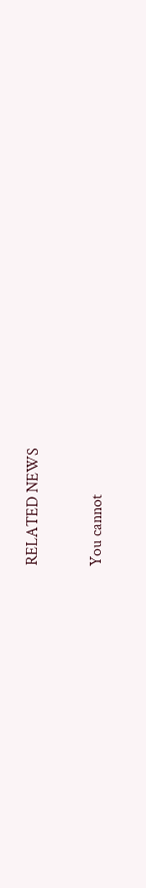RELATED NEWS

You cannot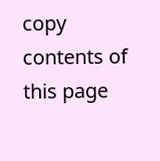copy contents of this page